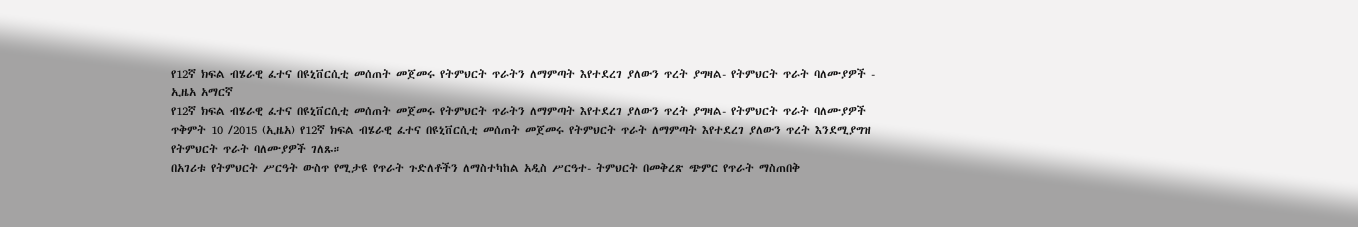የ12ኛ ክፍል ብሄራዊ ፈተና በዩኒቨርሲቲ መሰጠት መጀመሩ የትምህርት ጥራትን ለማምጣት እየተደረገ ያለውን ጥረት ያግዛል- የትምህርት ጥራት ባለሙያዎች - ኢዜአ አማርኛ
የ12ኛ ክፍል ብሄራዊ ፈተና በዩኒቨርሲቲ መሰጠት መጀመሩ የትምህርት ጥራትን ለማምጣት እየተደረገ ያለውን ጥረት ያግዛል- የትምህርት ጥራት ባለሙያዎች
ጥቅምት 10 /2015 (ኢዜአ) የ12ኛ ክፍል ብሄራዊ ፈተና በዩኒቨርሲቲ መሰጠት መጀመሩ የትምህርት ጥራት ለማምጣት እየተደረገ ያለውን ጥረት እንደሚያግዝ የትምህርት ጥራት ባለሙያዎች ገለጹ።
በአገሪቱ የትምህርት ሥርዓት ውስጥ የሚታዩ የጥራት ጉድለቶችን ለማስተካከል አዲስ ሥርዓተ- ትምህርት በመቅረጽ ጭምር የጥራት ማስጠበቅ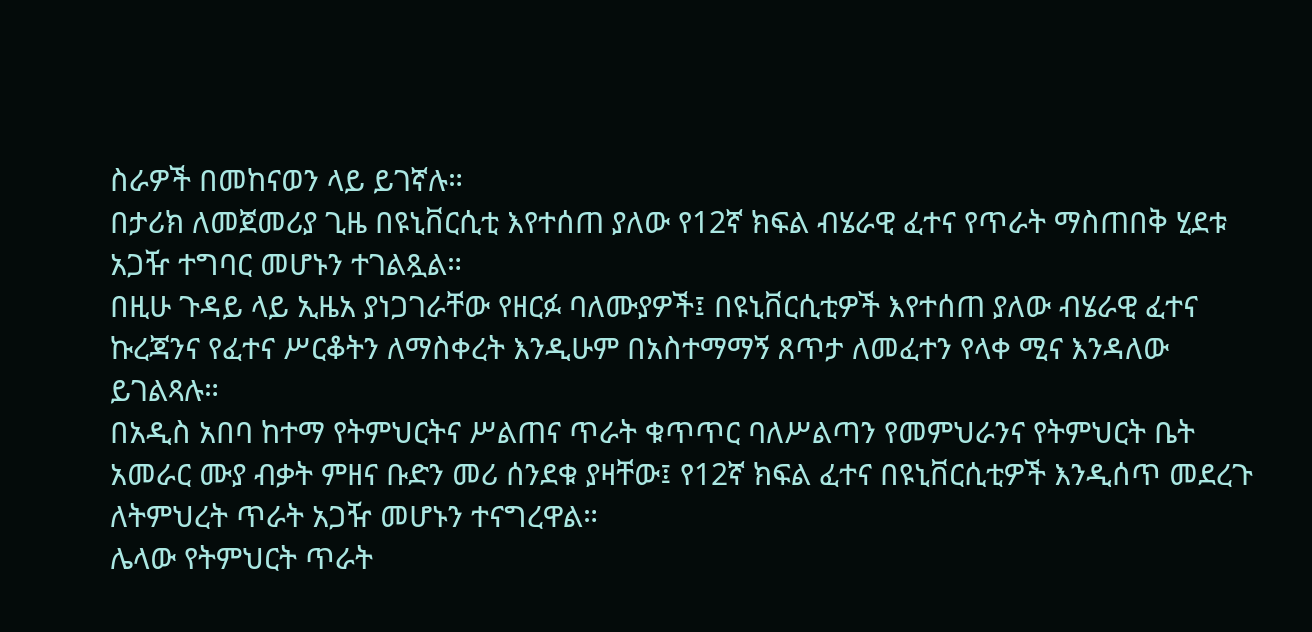ስራዎች በመከናወን ላይ ይገኛሉ።
በታሪክ ለመጀመሪያ ጊዜ በዩኒቨርሲቲ እየተሰጠ ያለው የ12ኛ ክፍል ብሄራዊ ፈተና የጥራት ማስጠበቅ ሂደቱ አጋዥ ተግባር መሆኑን ተገልጿል።
በዚሁ ጉዳይ ላይ ኢዜአ ያነጋገራቸው የዘርፉ ባለሙያዎች፤ በዩኒቨርሲቲዎች እየተሰጠ ያለው ብሄራዊ ፈተና ኩረጃንና የፈተና ሥርቆትን ለማስቀረት እንዲሁም በአስተማማኝ ጸጥታ ለመፈተን የላቀ ሚና እንዳለው ይገልጻሉ።
በአዲስ አበባ ከተማ የትምህርትና ሥልጠና ጥራት ቁጥጥር ባለሥልጣን የመምህራንና የትምህርት ቤት አመራር ሙያ ብቃት ምዘና ቡድን መሪ ሰንደቁ ያዛቸው፤ የ12ኛ ክፍል ፈተና በዩኒቨርሲቲዎች እንዲሰጥ መደረጉ ለትምህረት ጥራት አጋዥ መሆኑን ተናግረዋል።
ሌላው የትምህርት ጥራት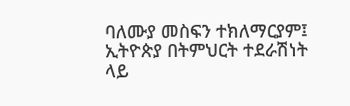ባለሙያ መስፍን ተክለማርያም፤ ኢትዮጵያ በትምህርት ተደራሽነት ላይ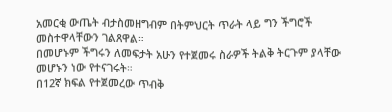አመርቂ ውጤት ብታስመዘግብም በትምህርት ጥራት ላይ ግን ችግሮች መስተዋላቸውን ገልጸዋል።
በመሆኑም ችግሩን ለመፍታት አሁን የተጀመሩ ስራዎች ትልቅ ትርጉም ያላቸው መሆኑን ነው የተናገሩት።
በ12ኛ ክፍል የተጀመረው ጥብቅ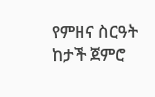የምዘና ስርዓት ከታች ጀምሮ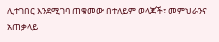ሊተገበር እንደሚገባ ጠቁመው በተለይም ወላጆች፣ መምህራንና አጠቃላይ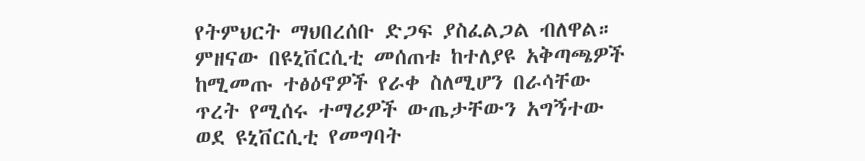የትምህርት ማህበረሰቡ ድጋፍ ያስፈልጋል ብለዋል።
ምዘናው በዩኒቨርሲቲ መሰጠቱ ከተለያዩ አቅጣጫዎች ከሚመጡ ተፅዕኖዎች የራቀ ስለሚሆን በራሳቸው ጥረት የሚሰሩ ተማሪዎች ውጤታቸውን አግኝተው ወደ ዩኒቨርሲቲ የመግባት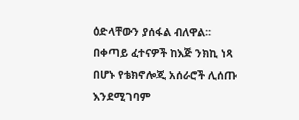ዕድላቸውን ያሰፋል ብለዋል፡፡
በቀጣይ ፈተናዎች ከእጅ ንክኪ ነጻ በሆኑ የቴክኖሎጂ አሰራሮች ሊሰጡ እንደሚገባም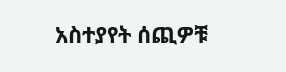አስተያየት ሰጪዎቹ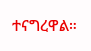ተናግረዋል።